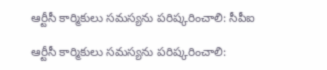ఆర్టీసీ కార్మికులు సమస్యను పరిష్కరించాలి: సీపీఐ

ఆర్టీసీ కార్మికులు సమస్యను పరిష్కరించాలి: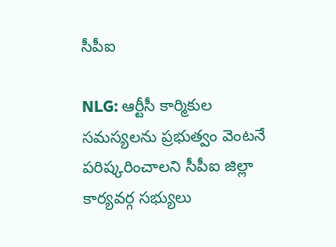సీపీఐ

NLG: ఆర్టీసీ కార్మికుల సమస్యలను ప్రభుత్వం వెంటనే పరిష్కరించాలని సీపీఐ జిల్లా కార్యవర్గ సభ్యులు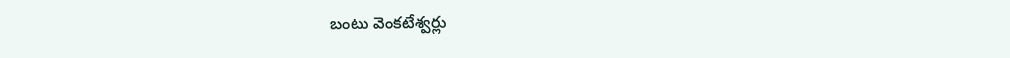బంటు వెంకటేశ్వర్లు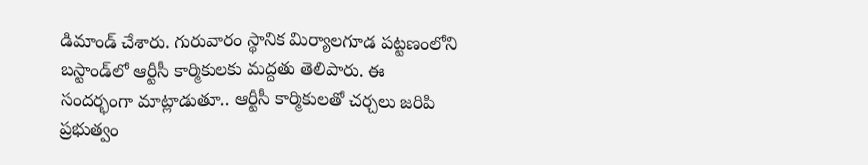డిమాండ్ చేశారు. గురువారం స్థానిక మిర్యాలగూడ పట్టణంలోని బస్టాండ్‌లో ఆర్టీసీ కార్మికులకు మద్దతు తెలిపారు. ఈ సందర్భంగా మాట్లాడుతూ.. ఆర్టీసీ కార్మికులతో చర్చలు జరిపి ప్రభుత్వం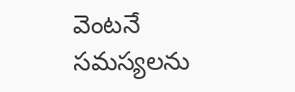వెంటనే సమస్యలను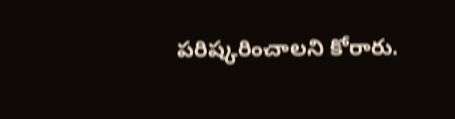పరిష్కరించాలని కోరారు.